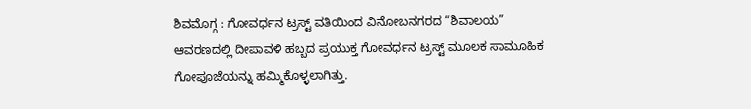ಶಿವಮೊಗ್ಗ : ಗೋವರ್ಧನ ಟ್ರಸ್ಟ್ ವತಿಯಿಂದ ವಿನೋಬನಗರದ “ಶಿವಾಲಯ” ಆವರಣದಲ್ಲಿ ದೀಪಾವಳಿ ಹಬ್ಬದ ಪ್ರಯುಕ್ತ ಗೋವರ್ಧನ ಟ್ರಸ್ಟ್ ಮೂಲಕ ಸಾಮೂಹಿಕ ಗೋಪೂಜೆಯನ್ನು ಹಮ್ಮಿಕೊಳ್ಳಲಾಗಿತ್ತು.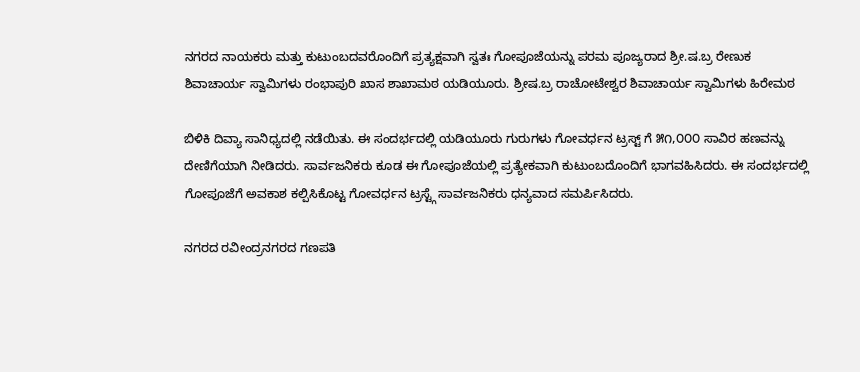ನಗರದ ನಾಯಕರು ಮತ್ತು ಕುಟುಂಬದವರೊಂದಿಗೆ ಪ್ರತ್ಯಕ್ಷವಾಗಿ ಸ್ವತಃ ಗೋಪೂಜೆಯನ್ನು ಪರಮ ಪೂಜ್ಯರಾದ ಶ್ರೀ.ಷ.ಬ್ರ ರೇಣುಕ ಶಿವಾಚಾರ್ಯ ಸ್ವಾಮಿಗಳು ರಂಭಾಪುರಿ ಖಾಸ ಶಾಖಾಮಠ ಯಡಿಯೂರು. ಶ್ರೀಷ.ಬ್ರ ರಾಚೋಟೇಶ್ವರ ಶಿವಾಚಾರ್ಯ ಸ್ವಾಮಿಗಳು ಹಿರೇಮಠ

ಬಿಳಿಕಿ ದಿವ್ಯಾ ಸಾನಿಧ್ಯದಲ್ಲಿ ನಡೆಯಿತು. ಈ ಸಂದರ್ಭದಲ್ಲಿ ಯಡಿಯೂರು ಗುರುಗಳು ಗೋವರ್ಧನ ಟ್ರಸ್ಟ್ ಗೆ ೫೧,೦೦೦ ಸಾವಿರ ಹಣವನ್ನು ದೇಣಿಗೆಯಾಗಿ ನೀಡಿದರು. ಸಾರ್ವಜನಿಕರು ಕೂಡ ಈ ಗೋಪೂಜೆಯಲ್ಲಿ ಪ್ರತ್ಯೇಕವಾಗಿ ಕುಟುಂಬದೊಂದಿಗೆ ಭಾಗವಹಿಸಿದರು. ಈ ಸಂದರ್ಭದಲ್ಲಿ ಗೋಪೂಜೆಗೆ ಅವಕಾಶ ಕಲ್ಪಿಸಿಕೊಟ್ಟ ಗೋವರ್ಧನ ಟ್ರಸ್ಟ್ಗೆ ಸಾರ್ವಜನಿಕರು ಧನ್ಯವಾದ ಸಮರ್ಪಿಸಿದರು.

ನಗರದ ರವೀಂದ್ರನಗರದ ಗಣಪತಿ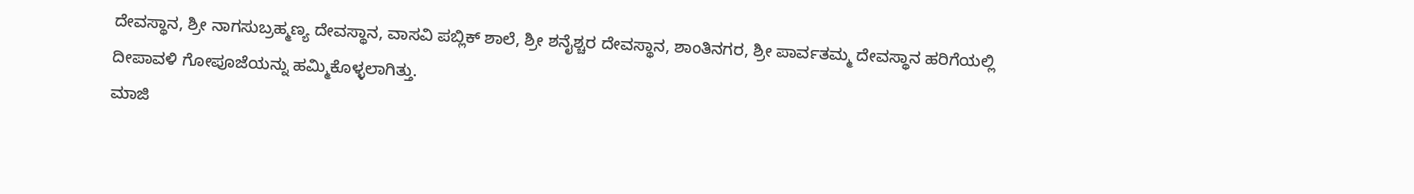ದೇವಸ್ಥಾನ, ಶ್ರೀ ನಾಗಸುಬ್ರಹ್ಮಣ್ಯ ದೇವಸ್ಥಾನ, ವಾಸವಿ ಪಬ್ಲಿಕ್ ಶಾಲೆ, ಶ್ರೀ ಶನೈಶ್ಚರ ದೇವಸ್ಥಾನ, ಶಾಂತಿನಗರ, ಶ್ರೀ ಪಾರ್ವತಮ್ಮ ದೇವಸ್ಥಾನ ಹರಿಗೆಯಲ್ಲಿ ದೀಪಾವಳಿ ಗೋಪೂಜೆಯನ್ನು ಹಮ್ಮಿಕೊಳ್ಳಲಾಗಿತ್ತು.
ಮಾಜಿ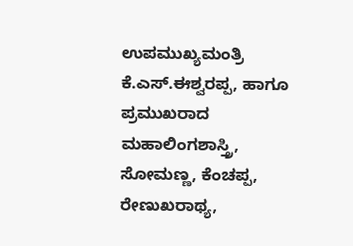ಉಪಮುಖ್ಯಮಂತ್ರಿ ಕೆ.ಎಸ್.ಈಶ್ವರಪ್ಪ, ಹಾಗೂ ಪ್ರಮುಖರಾದ ಮಹಾಲಿಂಗಶಾಸ್ತ್ರಿ, ಸೋಮಣ್ಣ, ಕೆಂಚಪ್ಪ, ರೇಣುಖರಾಥ್ಯ,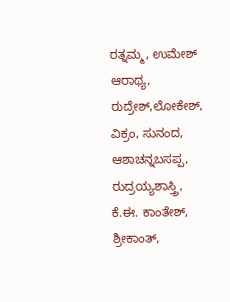ರತ್ನಮ್ಮ, ಉಮೇಶ್ ಆರಾಥ್ಯ, ರುದ್ರೇಶ್,ಲೋಕೇಶ್, ವಿಕ್ರಂ, ಸುನಂದ, ಆಶಾಚನ್ನಬಸಪ್ಪ, ರುದ್ರಯ್ಯಶಾಸ್ತ್ರಿ, ಕೆ.ಈ. ಕಾಂತೇಶ್, ಶ್ರೀಕಾಂತ್,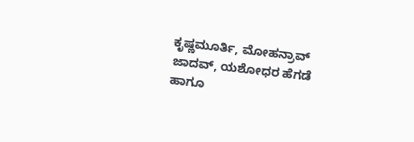ಕೃಷ್ಣಮೂರ್ತಿ, ಮೋಹನ್ರಾವ್ ಜಾದವ್, ಯಶೋಧರ ಹೆಗಡೆ ಹಾಗೂ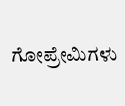ಗೋಪ್ರೇಮಿಗಳು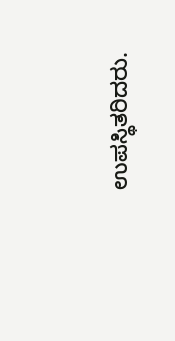ಉಪಸ್ಥಿತರಿದರು.